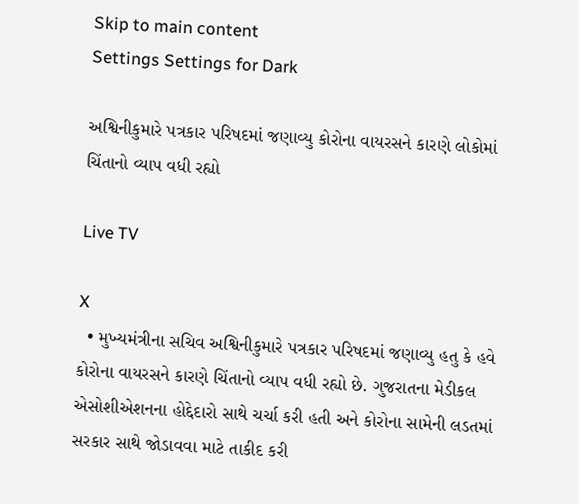Skip to main content
Settings Settings for Dark

અશ્વિનીકુમારે પત્રકાર પરિષદમાં જણાવ્યુ કોરોના વાયરસને કારણે લોકોમાં ચિંતાનો વ્યાપ વધી રહ્યો

Live TV

X
  • મુખ્યમંત્રીના સચિવ અશ્વિનીકુમારે પત્રકાર પરિષદમાં જણાવ્યુ હતુ કે હવે કોરોના વાયરસને કારણે ચિંતાનો વ્યાપ વધી રહ્યો છે. ગુજરાતના મેડીકલ એસોશીએશનના હોદ્દેદારો સાથે ચર્ચા કરી હતી અને કોરોના સામેની લડતમાં સરકાર સાથે જોડાવવા માટે તાકીદ કરી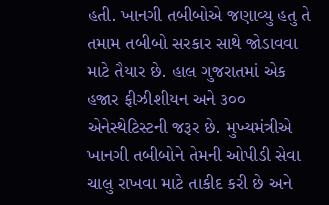હતી. ખાનગી તબીબોએ જણાવ્યુ હતુ તે તમામ તબીબો સરકાર સાથે જોડાવવા માટે તૈયાર છે. હાલ ગુજરાતમાં એક હજાર ફીઝીશીયન અને ૩૦૦ એનેસ્થેટિસ્ટની જરૂર છે. મુખ્યમંત્રીએ ખાનગી તબીબોને તેમની ઓપીડી સેવા ચાલુ રાખવા માટે તાકીદ કરી છે અને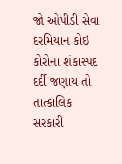જો ઓપીડી સેવા દરમિયાન કોઇ કોરોના શંકાસ્પદ દર્દી જણાય તો તાત્કાલિક સરકારી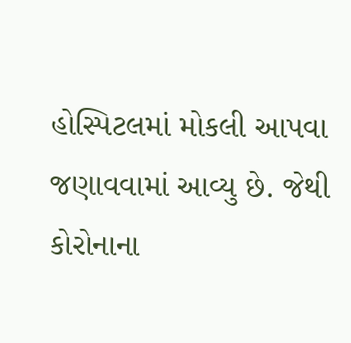હોસ્પિટલમાં મોકલી આપવા જણાવવામાં આવ્યુ છે. જેથી કોરોનાના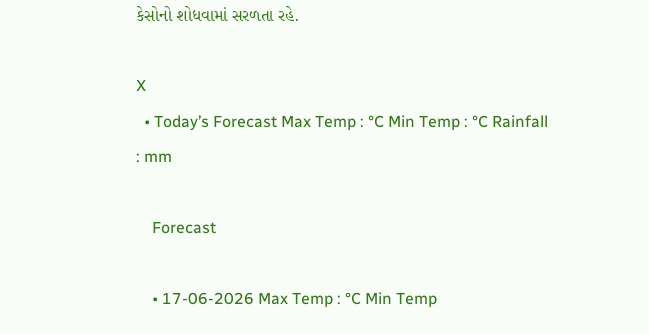કેસોનો શોધવામાં સરળતા રહે.

X
  • Today’s Forecast Max Temp : °C Min Temp : °C Rainfall : mm

    Forecast

    • 17-06-2026 Max Temp : °C Min Temp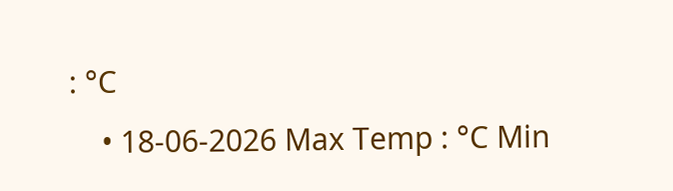: °C
    • 18-06-2026 Max Temp : °C Min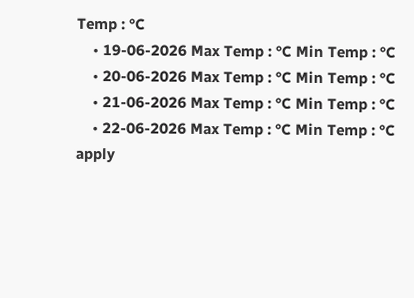Temp : °C
    • 19-06-2026 Max Temp : °C Min Temp : °C
    • 20-06-2026 Max Temp : °C Min Temp : °C
    • 21-06-2026 Max Temp : °C Min Temp : °C
    • 22-06-2026 Max Temp : °C Min Temp : °C
apply